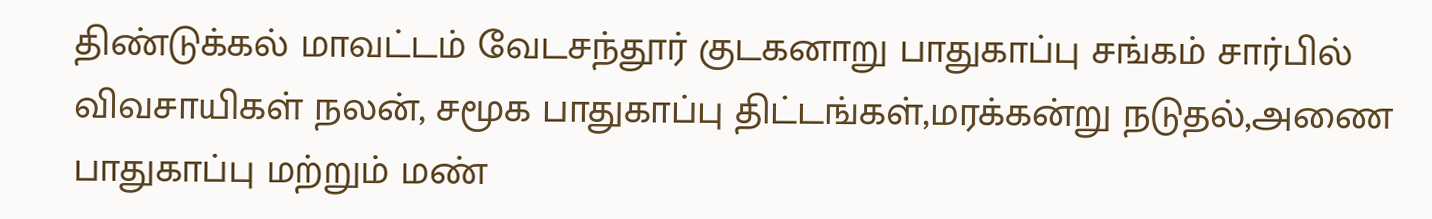திண்டுக்கல் மாவட்டம் வேடசந்தூர் குடகனாறு பாதுகாப்பு சங்கம் சார்பில் விவசாயிகள் நலன், சமூக பாதுகாப்பு திட்டங்கள்,மரக்கன்று நடுதல்,அணை பாதுகாப்பு மற்றும் மண்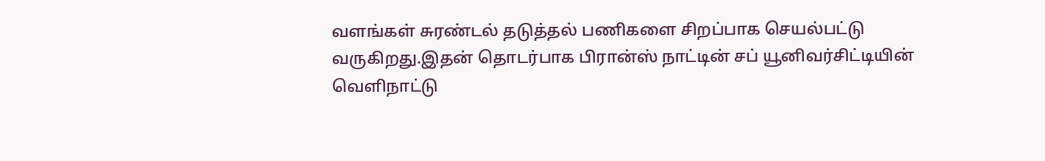வளங்கள் சுரண்டல் தடுத்தல் பணிகளை சிறப்பாக செயல்பட்டு வருகிறது.இதன் தொடர்பாக பிரான்ஸ் நாட்டின் சப் யூனிவர்சிட்டியின் வெளிநாட்டு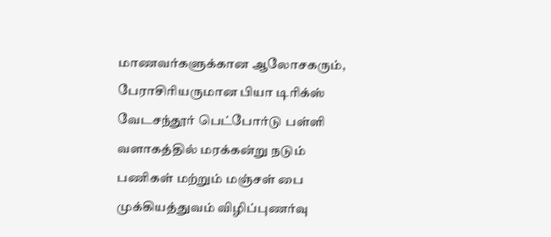மாணவர்களுக்கான ஆலோசகரும், பேராசிரியருமான பியா டிரிக்ஸ் வேடசந்தூர் பெட்போர்டு பள்ளி வளாகத்தில் மரக்கன்று நடும் பணிகள் மற்றும் மஞ்சள் பை முக்கியத்துவம் விழிப்புணர்வு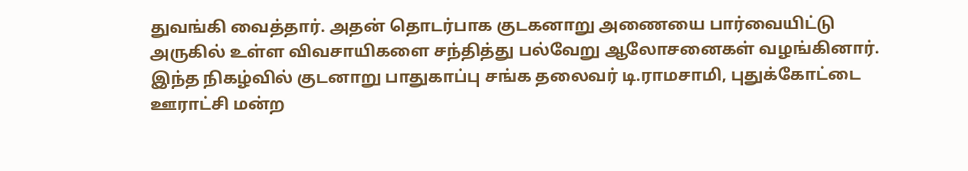துவங்கி வைத்தார். அதன் தொடர்பாக குடகனாறு அணையை பார்வையிட்டு அருகில் உள்ள விவசாயிகளை சந்தித்து பல்வேறு ஆலோசனைகள் வழங்கினார். இந்த நிகழ்வில் குடனாறு பாதுகாப்பு சங்க தலைவர் டி.ராமசாமி, புதுக்கோட்டை ஊராட்சி மன்ற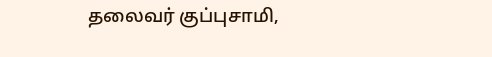தலைவர் குப்புசாமி,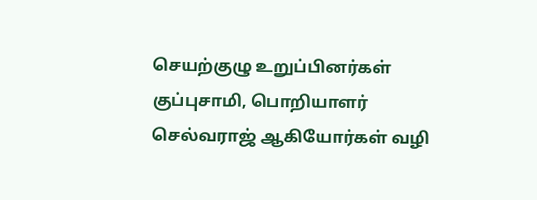செயற்குழு உறுப்பினர்கள் குப்புசாமி, பொறியாளர் செல்வராஜ் ஆகியோர்கள் வழி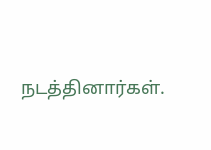நடத்தினார்கள்.